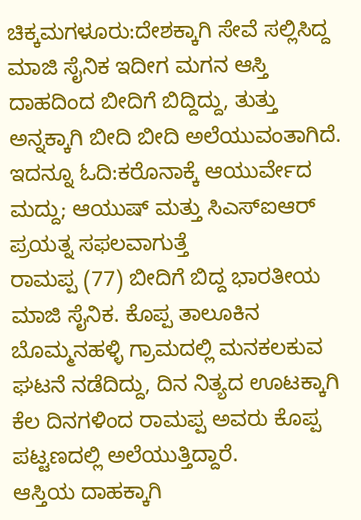ಚಿಕ್ಕಮಗಳೂರು:ದೇಶಕ್ಕಾಗಿ ಸೇವೆ ಸಲ್ಲಿಸಿದ್ದ ಮಾಜಿ ಸೈನಿಕ ಇದೀಗ ಮಗನ ಆಸ್ತಿ ದಾಹದಿಂದ ಬೀದಿಗೆ ಬಿದ್ದಿದ್ದು, ತುತ್ತು ಅನ್ನಕ್ಕಾಗಿ ಬೀದಿ ಬೀದಿ ಅಲೆಯುವಂತಾಗಿದೆ.
ಇದನ್ನೂ ಓದಿ:ಕರೊನಾಕ್ಕೆ ಆಯುರ್ವೇದ ಮದ್ದು; ಆಯುಷ್ ಮತ್ತು ಸಿಎಸ್ಐಆರ್ ಪ್ರಯತ್ನ ಸಫಲವಾಗುತ್ತೆ
ರಾಮಪ್ಪ (77) ಬೀದಿಗೆ ಬಿದ್ದ ಭಾರತೀಯ ಮಾಜಿ ಸೈನಿಕ. ಕೊಪ್ಪ ತಾಲೂಕಿನ ಬೊಮ್ಮನಹಳ್ಳಿ ಗ್ರಾಮದಲ್ಲಿ ಮನಕಲಕುವ ಘಟನೆ ನಡೆದಿದ್ದು, ದಿನ ನಿತ್ಯದ ಊಟಕ್ಕಾಗಿ ಕೆಲ ದಿನಗಳಿಂದ ರಾಮಪ್ಪ ಅವರು ಕೊಪ್ಪ ಪಟ್ಟಣದಲ್ಲಿ ಅಲೆಯುತ್ತಿದ್ದಾರೆ.
ಆಸ್ತಿಯ ದಾಹಕ್ಕಾಗಿ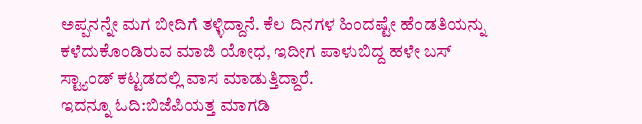ಅಪ್ಪನನ್ನೇ ಮಗ ಬೀದಿಗೆ ತಳ್ಳಿದ್ದಾನೆ. ಕೆಲ ದಿನಗಳ ಹಿಂದಷ್ಟೇ ಹೆಂಡತಿಯನ್ನು ಕಳೆದುಕೊಂಡಿರುವ ಮಾಜಿ ಯೋಧ, ಇದೀಗ ಪಾಳುಬಿದ್ದ ಹಳೇ ಬಸ್ ಸ್ಟ್ಯಾಂಡ್ ಕಟ್ಟಡದಲ್ಲಿ ವಾಸ ಮಾಡುತ್ತಿದ್ದಾರೆ.
ಇದನ್ನೂ ಓದಿ:ಬಿಜೆಪಿಯತ್ತ ಮಾಗಡಿ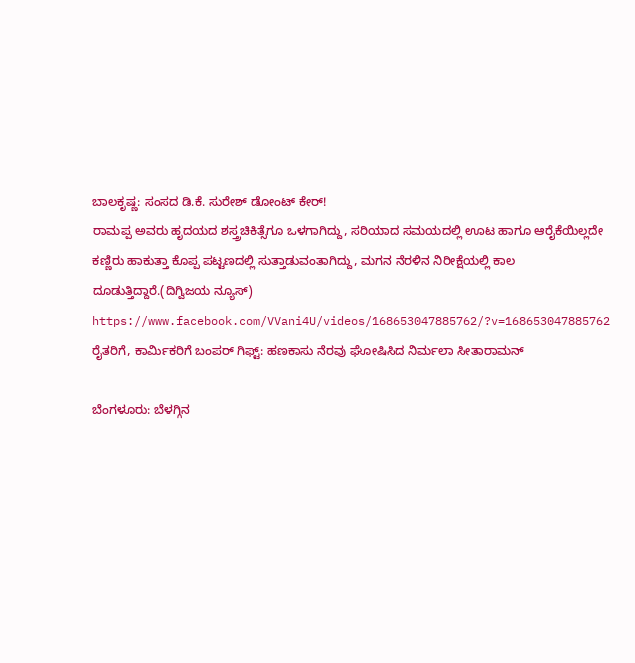ಬಾಲಕೃಷ್ಣ: ಸಂಸದ ಡಿ.ಕೆ. ಸುರೇಶ್ ಡೋಂಟ್ ಕೇರ್!
ರಾಮಪ್ಪ ಅವರು ಹೃದಯದ ಶಸ್ತ್ರಚಿಕಿತ್ಸೆಗೂ ಒಳಗಾಗಿದ್ದು, ಸರಿಯಾದ ಸಮಯದಲ್ಲಿ ಊಟ ಹಾಗೂ ಆರೈಕೆಯಿಲ್ಲದೇ ಕಣ್ಣಿರು ಹಾಕುತ್ತಾ ಕೊಪ್ಪ ಪಟ್ಟಣದಲ್ಲಿ ಸುತ್ತಾಡುವಂತಾಗಿದ್ದು, ಮಗನ ನೆರಳಿನ ನಿರೀಕ್ಷೆಯಲ್ಲಿ ಕಾಲ ದೂಡುತ್ತಿದ್ದಾರೆ.(ದಿಗ್ವಿಜಯ ನ್ಯೂಸ್)
https://www.facebook.com/VVani4U/videos/168653047885762/?v=168653047885762
ರೈತರಿಗೆ, ಕಾರ್ಮಿಕರಿಗೆ ಬಂಪರ್ ಗಿಫ್ಟ್: ಹಣಕಾಸು ನೆರವು ಘೋಷಿಸಿದ ನಿರ್ಮಲಾ ಸೀತಾರಾಮನ್

ಬೆಂಗಳೂರು: ಬೆಳಗ್ಗಿನ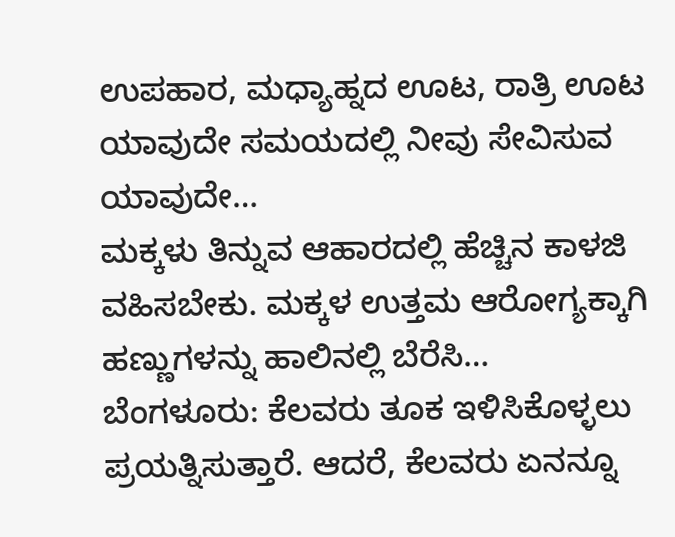ಉಪಹಾರ, ಮಧ್ಯಾಹ್ನದ ಊಟ, ರಾತ್ರಿ ಊಟ ಯಾವುದೇ ಸಮಯದಲ್ಲಿ ನೀವು ಸೇವಿಸುವ ಯಾವುದೇ…
ಮಕ್ಕಳು ತಿನ್ನುವ ಆಹಾರದಲ್ಲಿ ಹೆಚ್ಚಿನ ಕಾಳಜಿ ವಹಿಸಬೇಕು. ಮಕ್ಕಳ ಉತ್ತಮ ಆರೋಗ್ಯಕ್ಕಾಗಿ ಹಣ್ಣುಗಳನ್ನು ಹಾಲಿನಲ್ಲಿ ಬೆರೆಸಿ…
ಬೆಂಗಳೂರು: ಕೆಲವರು ತೂಕ ಇಳಿಸಿಕೊಳ್ಳಲು ಪ್ರಯತ್ನಿಸುತ್ತಾರೆ. ಆದರೆ, ಕೆಲವರು ಏನನ್ನೂ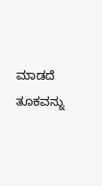ಮಾಡದೆ ತೂಕವನ್ನು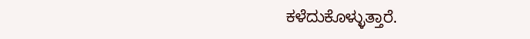ಕಳೆದುಕೊಳ್ಳುತ್ತಾರೆ.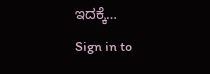ಇದಕ್ಕೆ…
Sign in to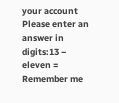your account
Please enter an answer in digits:13 − eleven =
Remember me